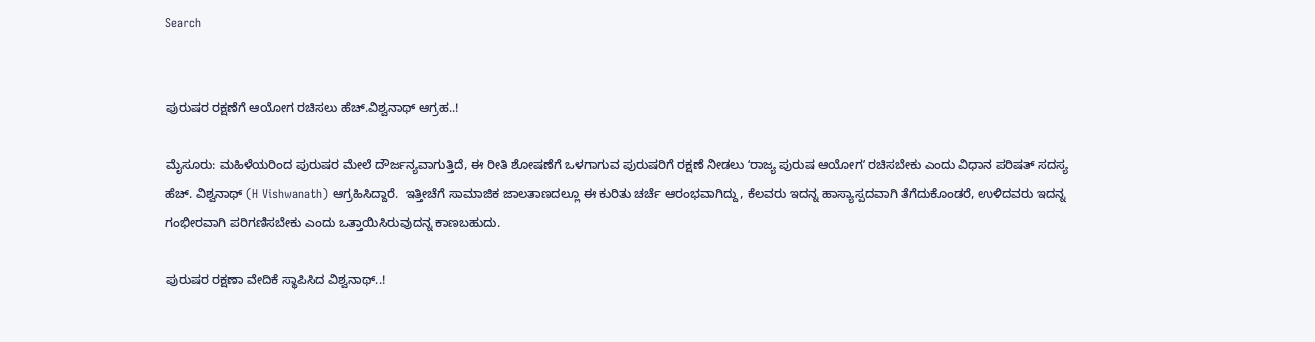Search


ಪುರುಷರ ರಕ್ಷಣೆಗೆ ಆಯೋಗ ರಚಿಸಲು ಹೆಚ್‌.ವಿಶ್ವನಾಥ್‌ ಆಗ್ರಹ..!

ಮೈಸೂರು: ಮಹಿಳೆಯರಿಂದ ಪುರುಷರ ಮೇಲೆ ದೌರ್ಜನ್ಯವಾಗುತ್ತಿದೆ, ಈ ರೀತಿ ಶೋಷಣೆಗೆ ಒಳಗಾಗುವ ಪುರುಷರಿಗೆ ರಕ್ಷಣೆ ನೀಡಲು ʻರಾಜ್ಯ ಪುರುಷ ಆಯೋಗʼ ರಚಿಸಬೇಕು ಎಂದು ವಿಧಾನ ಪರಿಷತ್‌ ಸದಸ್ಯ ಹೆಚ್‌. ವಿಶ್ವನಾಥ್‌ (H Vishwanath) ಆಗ್ರಹಿಸಿದ್ದಾರೆ.  ಇತ್ತೀಚೆಗೆ ಸಾಮಾಜಿಕ ಜಾಲತಾಣದಲ್ಲೂ ಈ ಕುರಿತು ಚರ್ಚೆ ಆರಂಭವಾಗಿದ್ದು, ಕೆಲವರು ಇದನ್ನ ಹಾಸ್ಯಾಸ್ಪದವಾಗಿ ತೆಗೆದುಕೊಂಡರೆ, ಉಳಿದವರು ಇದನ್ನ ಗಂಭೀರವಾಗಿ ಪರಿಗಣಿಸಬೇಕು ಎಂದು ಒತ್ತಾಯಿಸಿರುವುದನ್ನ ಕಾಣಬಹುದು.

ಪುರುಷರ ರಕ್ಷಣಾ ವೇದಿಕೆ ಸ್ಥಾಪಿಸಿದ ವಿಶ್ವನಾಥ್‌..!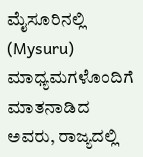ಮೈಸೂರಿನಲ್ಲಿ (Mysuru) ಮಾಧ್ಯಮಗಳೊಂದಿಗೆ ಮಾತನಾಡಿದ ಅವರು, ರಾಜ್ಯದಲ್ಲಿ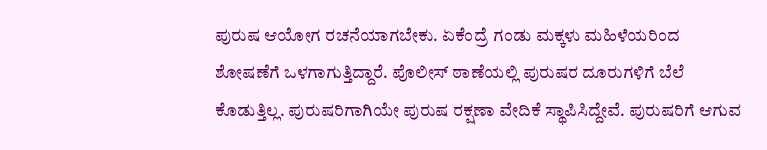ಪುರುಷ ಆಯೋಗ ರಚನೆಯಾಗಬೇಕು. ಏಕೆಂದ್ರೆ ಗಂಡು ಮಕ್ಕಳು ಮಹಿಳೆಯರಿಂದ ಶೋಷಣೆಗೆ ಒಳಗಾಗುತ್ತಿದ್ದಾರೆ. ಪೊಲೀಸ್ ಠಾಣೆಯಲ್ಲಿ ಪುರುಷರ ದೂರುಗಳಿಗೆ ಬೆಲೆ ಕೊಡುತ್ತಿಲ್ಲ. ಪುರುಷರಿಗಾಗಿಯೇ ಪುರುಷ ರಕ್ಷಣಾ ವೇದಿಕೆ ಸ್ಥಾಪಿಸಿದ್ದೇವೆ. ಪುರುಷರಿಗೆ ಆಗುವ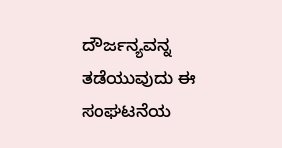ದೌರ್ಜನ್ಯವನ್ನ ತಡೆಯುವುದು ಈ ಸಂಘಟನೆಯ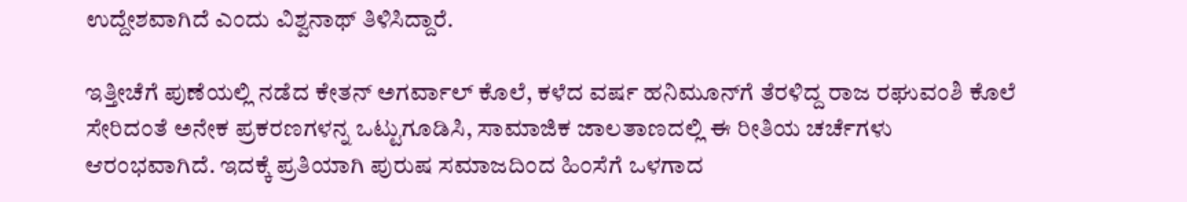ಉದ್ದೇಶವಾಗಿದೆ ಎಂದು ವಿಶ್ವನಾಥ್‌ ತಿಳಿಸಿದ್ದಾರೆ.

ಇತ್ತೀಚೆಗೆ ಪುಣೆಯಲ್ಲಿ ನಡೆದ ಕೇತನ್‌ ಅಗರ್ವಾಲ್‌ ಕೊಲೆ, ಕಳೆದ ವರ್ಷ ಹನಿಮೂನ್‌ಗೆ ತೆರಳಿದ್ದ ರಾಜ ರಘುವಂಶಿ ಕೊಲೆ ಸೇರಿದಂತೆ ಅನೇಕ ಪ್ರಕರಣಗಳನ್ನ ಒಟ್ಟುಗೂಡಿಸಿ, ಸಾಮಾಜಿಕ ಜಾಲತಾಣದಲ್ಲಿ ಈ ರೀತಿಯ ಚರ್ಚೆಗಳು ಆರಂಭವಾಗಿದೆ. ಇದಕ್ಕೆ ಪ್ರತಿಯಾಗಿ ಪುರುಷ ಸಮಾಜದಿಂದ ಹಿಂಸೆಗೆ ಒಳಗಾದ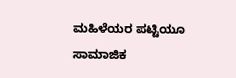ಮಹಿಳೆಯರ ಪಟ್ಟಿಯೂ ಸಾಮಾಜಿಕ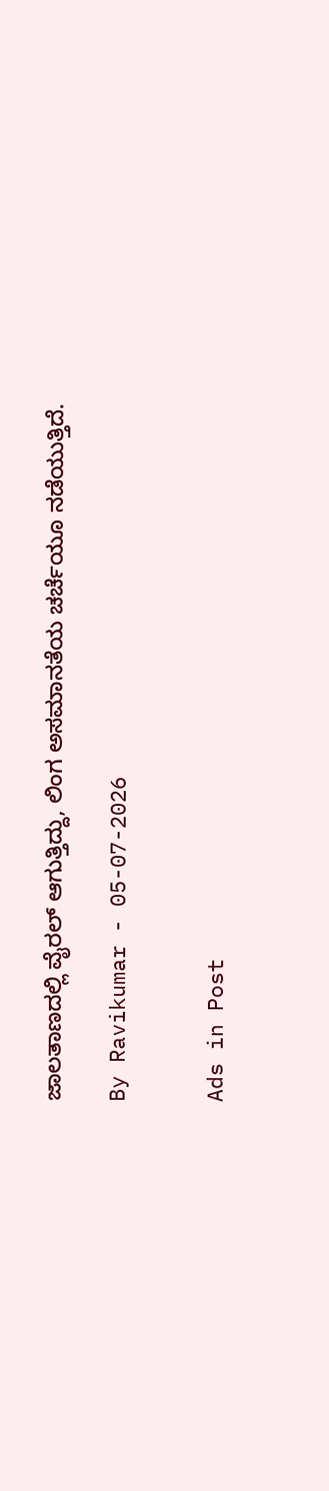ಜಾಲತಾಣದಲ್ಲಿ ವೈರಲ್‌ ಆಗುತ್ತಿದ್ದು, ಲಿಂಗ ಅಸಮಾನತೆಯ ಚರ್ಚೆಯೂ ನಡೆಯುತ್ತಿದೆ.

By Ravikumar - 05-07-2026


Ads in Post